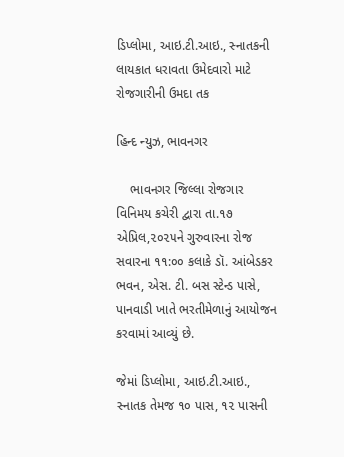ડિપ્લોમા, આઇ.ટી.આઇ., સ્નાતકની લાયકાત ધરાવતા ઉમેદવારો માટે રોજગારીની ઉમદા તક

હિન્દ ન્યુઝ, ભાવનગર

    ભાવનગર જિલ્લા રોજગાર વિનિમય કચેરી દ્વારા તા.૧૭ એપ્રિલ,૨૦૨૫ને ગુરુવારના રોજ સવારના ૧૧:૦૦ કલાકે ડૉ. આંબેડકર ભવન, એસ. ટી. બસ સ્ટેન્ડ પાસે, પાનવાડી ખાતે ભરતીમેળાનું આયોજન કરવામાં આવ્યું છે.

જેમાં ડિપ્લોમા, આઇ.ટી.આઇ., સ્નાતક તેમજ ૧૦ પાસ, ૧૨ પાસની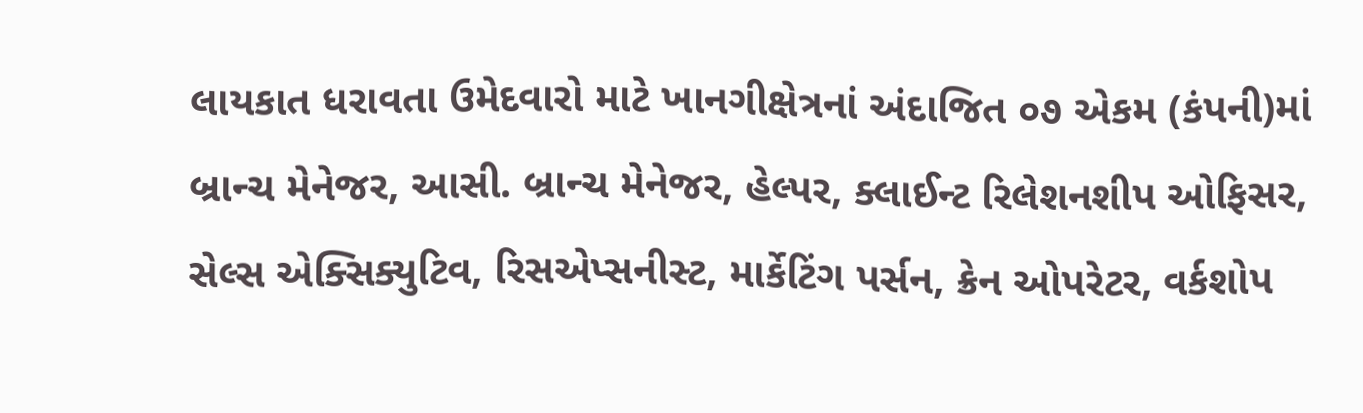લાયકાત ધરાવતા ઉમેદવારો માટે ખાનગીક્ષેત્રનાં અંદાજિત ૦૭ એકમ (કંપની)માં બ્રાન્ચ મેનેજર, આસી. બ્રાન્ચ મેનેજર, હેલ્પર, ક્લાઈન્ટ રિલેશનશીપ ઓફિસર, સેલ્સ એક્સિક્યુટિવ, રિસએપ્સનીસ્ટ, માર્કેટિંગ પર્સન, ક્રેન ઓપરેટર, વર્કશોપ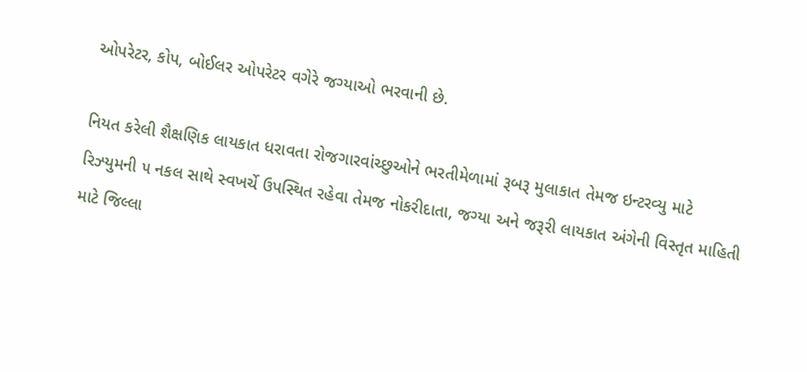ઓપરેટર, કોપ, બોઈલર ઓપરેટર વગેરે જગ્યાઓ ભરવાની છે.

નિયત કરેલી શૈક્ષણિક લાયકાત ધરાવતા રોજગારવાંચ્છુઓને ભરતીમેળામાં રૂબરૂ મુલાકાત તેમજ ઇન્ટરવ્યુ માટે રિઝ્યુમની ૫ નકલ સાથે સ્વખર્ચે ઉપસ્થિત રહેવા તેમજ નોકરીદાતા, જગ્યા અને જરૂરી લાયકાત અંગેની વિસ્તૃત માહિતી માટે જિલ્લા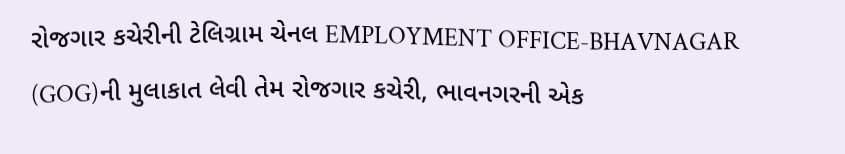રોજગાર કચેરીની ટેલિગ્રામ ચેનલ EMPLOYMENT OFFICE-BHAVNAGAR (GOG)ની મુલાકાત લેવી તેમ રોજગાર કચેરી, ભાવનગરની એક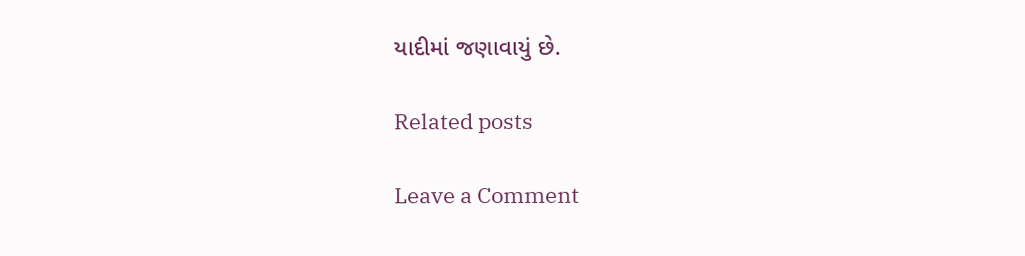યાદીમાં જણાવાયું છે.

Related posts

Leave a Comment